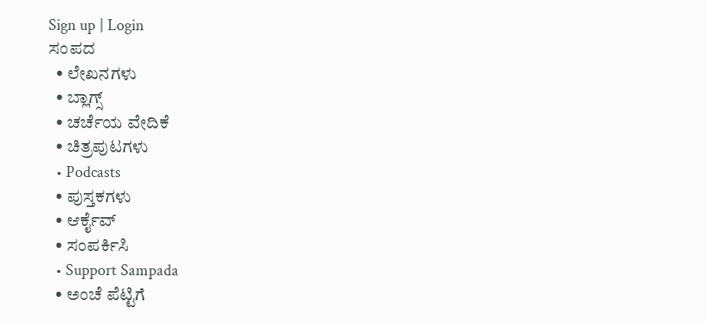Sign up | Login
ಸಂಪದ
  • ಲೇಖನಗಳು
  • ಬ್ಲಾಗ್ಸ್
  • ಚರ್ಚೆಯ ವೇದಿಕೆ
  • ಚಿತ್ರಪುಟಗಳು
  • Podcasts
  • ಪುಸ್ತಕಗಳು
  • ಆರ್ಕೈವ್
  • ಸಂಪರ್ಕಿಸಿ
  • Support Sampada
  • ಅಂಚೆ ಪೆಟ್ಟಿಗೆ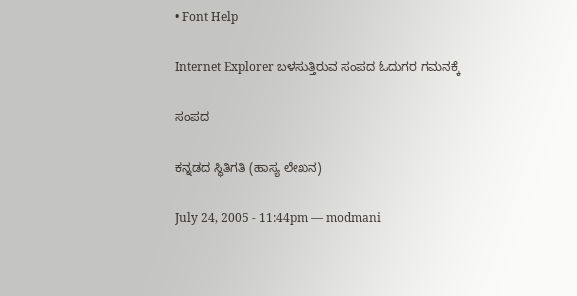• Font Help

Internet Explorer ಬಳಸುತ್ತಿರುವ ಸಂಪದ ಓದುಗರ ಗಮನಕ್ಕೆ

ಸಂಪದ

ಕನ್ನಡದ ಸ್ಥಿತಿಗತಿ (ಹಾಸ್ಯ ಲೇಖನ)

July 24, 2005 - 11:44pm — modmani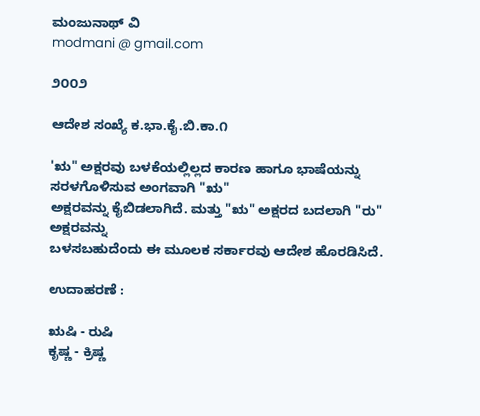ಮಂಜುನಾಥ್ ವಿ
modmani @ gmail.com

೨೦೦೨

ಆದೇಶ ಸಂಖ್ಯೆ ಕ.ಭಾ.ಕೈ.ಬಿ.ಕಾ.೧

'ಋ" ಅಕ್ಷರವು ಬಳಕೆಯಲ್ಲಿಲ್ಲದ ಕಾರಣ ಹಾಗೂ ಭಾಷೆಯನ್ನು ಸರಳಗೊಳಿಸುವ ಅಂಗವಾಗಿ "ಋ"
ಅಕ್ಷರವನ್ನು ಕೈಬಿಡಲಾಗಿದೆ. ಮತ್ತು "ಋ" ಅಕ್ಷರದ ಬದಲಾಗಿ "ರು" ಅಕ್ಷರವನ್ನು
ಬಳಸಬಹುದೆಂದು ಈ ಮೂಲಕ ಸರ್ಕಾರವು ಆದೇಶ ಹೊರಡಿಸಿದೆ.

ಉದಾಹರಣೆ :

ಋಷಿ - ರುಷಿ
ಕೃಷ್ಣ - ಕ್ರಿಷ್ಣ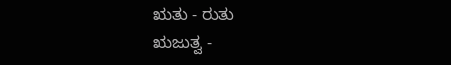ಋತು - ರುತು
ಋಜುತ್ವ -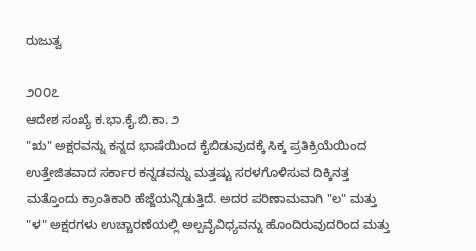ರುಜುತ್ವ

೨೦೦೭
ಆದೇಶ ಸಂಖ್ಯೆ ಕ.ಭಾ.ಕೈ.ಬಿ.ಕಾ. ೨
"ಋ" ಅಕ್ಷರವನ್ನು ಕನ್ನದ ಭಾಷೆಯಿಂದ ಕೈಬಿಡುವುದಕ್ಕೆ ಸಿಕ್ಕ ಪ್ರತಿಕ್ರಿಯೆಯಿಂದ ಉತ್ತೇಜಿತವಾದ ಸರ್ಕಾರ ಕನ್ನಡವನ್ನು ಮತ್ತಷ್ಟು ಸರಳಗೊಳಿಸುವ ದಿಕ್ಕಿನತ್ತ ಮತ್ತೊಂದು ಕ್ರಾಂತಿಕಾರಿ ಹೆಜ್ಜೆಯನ್ನಿಡುತ್ತಿದೆ. ಅದರ ಪರಿಣಾಮವಾಗಿ "ಲ" ಮತ್ತು "ಳ" ಅಕ್ಷರಗಳು ಉಚ್ಚಾರಣೆಯಲ್ಲಿ ಅಲ್ಪವೈವಿಧ್ಯವನ್ನು ಹೊಂದಿರುವುದರಿಂದ ಮತ್ತು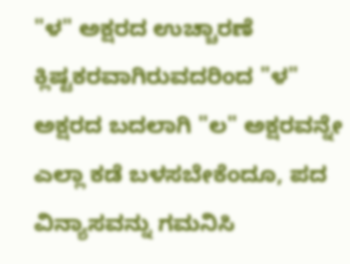"ಳ" ಅಕ್ಷರದ ಉಚ್ಚಾರಣೆ ಕ್ಲಿಷ್ಟಕರವಾಗಿರುವದರಿಂದ "ಳ" ಅಕ್ಷರದ ಬದಲಾಗಿ "ಲ" ಅಕ್ಷರವನ್ನೇ ಎಲ್ಲಾ ಕಡೆ ಬಳಸಬೇಕೆಂದೂ, ಪದ ವಿನ್ಯಾಸವನ್ನು ಗಮನಿಸಿ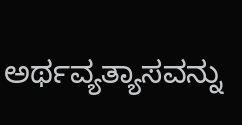ಅರ್ಥವ್ಯತ್ಯಾಸವನ್ನು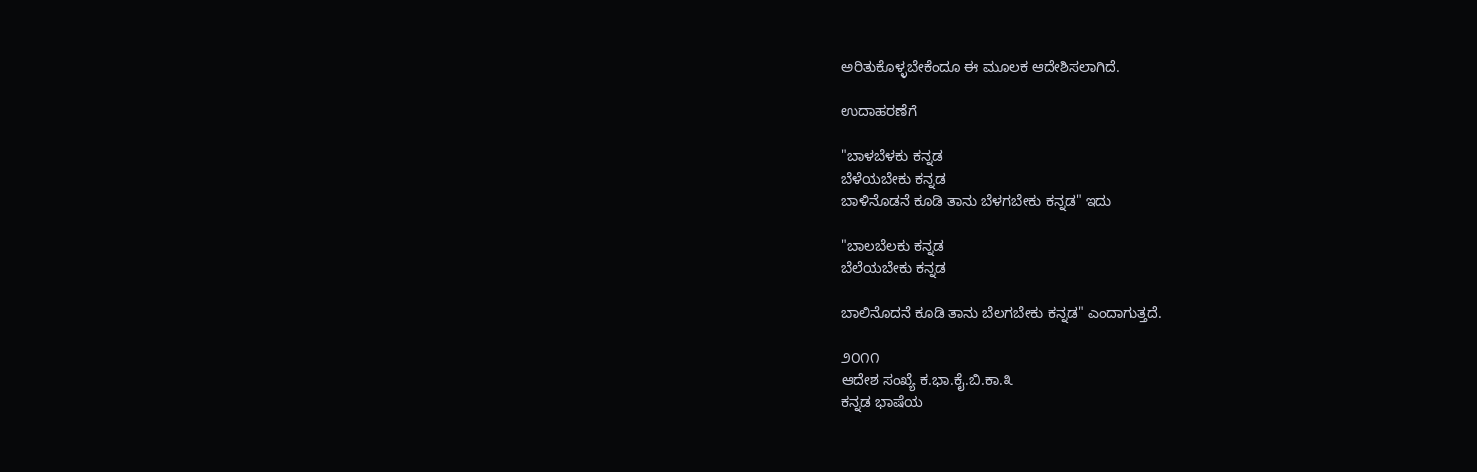ಅರಿತುಕೊಳ್ಳಬೇಕೆಂದೂ ಈ ಮೂಲಕ ಆದೇಶಿಸಲಾಗಿದೆ.

ಉದಾಹರಣೆಗೆ

"ಬಾಳಬೆಳಕು ಕನ್ನಡ
ಬೆಳೆಯಬೇಕು ಕನ್ನಡ
ಬಾಳಿನೊಡನೆ ಕೂಡಿ ತಾನು ಬೆಳಗಬೇಕು ಕನ್ನಡ" ಇದು

"ಬಾಲಬೆಲಕು ಕನ್ನಡ
ಬೆಲೆಯಬೇಕು ಕನ್ನಡ

ಬಾಲಿನೊದನೆ ಕೂಡಿ ತಾನು ಬೆಲಗಬೇಕು ಕನ್ನಡ" ಎಂದಾಗುತ್ತದೆ.

೨೦೧೧
ಆದೇಶ ಸಂಖ್ಯೆ ಕ.ಭಾ.ಕೈ.ಬಿ.ಕಾ.೩
ಕನ್ನಡ ಭಾಷೆಯ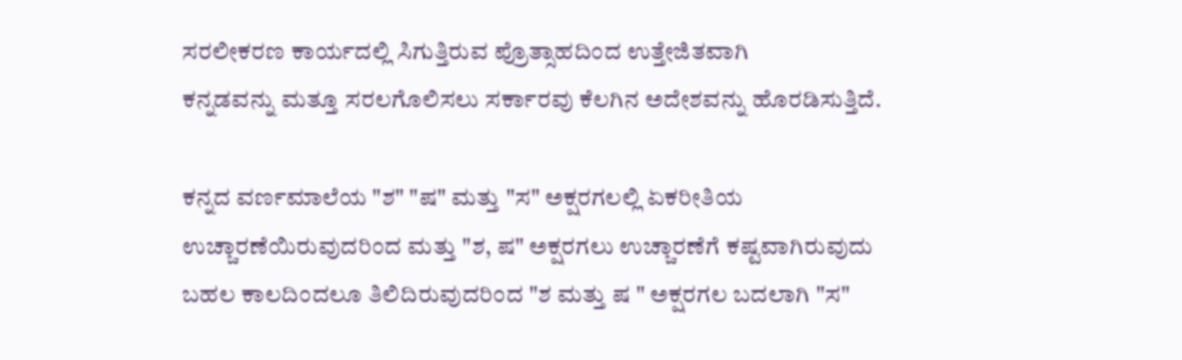ಸರಲೀಕರಣ ಕಾರ್ಯದಲ್ಲಿ ಸಿಗುತ್ತಿರುವ ಪ್ರೊತ್ಸಾಹದಿಂದ ಉತ್ತೇಜಿತವಾಗಿ
ಕನ್ನಡವನ್ನು ಮತ್ತೂ ಸರಲಗೊಲಿಸಲು ಸರ್ಕಾರವು ಕೆಲಗಿನ ಅದೇಶವನ್ನು ಹೊರಡಿಸುತ್ತಿದೆ.

ಕನ್ನದ ವರ್ಣಮಾಲೆಯ "ಶ" "ಷ" ಮತ್ತು "ಸ" ಅಕ್ಷರಗಲಲ್ಲಿ ಏಕರೀತಿಯ
ಉಚ್ಚಾರಣೆಯಿರುವುದರಿಂದ ಮತ್ತು "ಶ, ಷ" ಅಕ್ಷರಗಲು ಉಚ್ಚಾರಣೆಗೆ ಕಷ್ಟವಾಗಿರುವುದು
ಬಹಲ ಕಾಲದಿಂದಲೂ ತಿಲಿದಿರುವುದರಿಂದ "ಶ ಮತ್ತು ಷ " ಅಕ್ಷರಗಲ ಬದಲಾಗಿ "ಸ"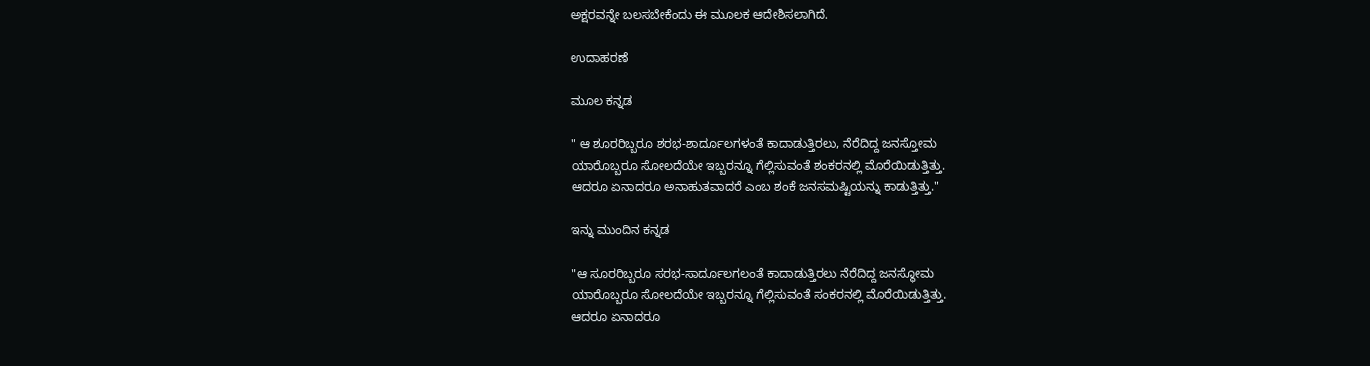ಅಕ್ಷರವನ್ನೇ ಬಲಸಬೇಕೆಂದು ಈ ಮೂಲಕ ಆದೇಶಿಸಲಾಗಿದೆ.

ಉದಾಹರಣೆ

ಮೂಲ ಕನ್ನಡ

" ಆ ಶೂರರಿಬ್ಬರೂ ಶರಭ-ಶಾರ್ದೂಲಗಳಂತೆ ಕಾದಾಡುತ್ತಿರಲು, ನೆರೆದಿದ್ದ ಜನಸ್ತೋಮ
ಯಾರೊಬ್ಬರೂ ಸೋಲದೆಯೇ ಇಬ್ಬರನ್ನೂ ಗೆಲ್ಲಿಸುವಂತೆ ಶಂಕರನಲ್ಲಿ ಮೊರೆಯಿಡುತ್ತಿತ್ತು.
ಆದರೂ ಏನಾದರೂ ಅನಾಹುತವಾದರೆ ಎಂಬ ಶಂಕೆ ಜನಸಮಷ್ಟಿಯನ್ನು ಕಾಡುತ್ತಿತ್ತು."

ಇನ್ನು ಮುಂದಿನ ಕನ್ನಡ

"ಆ ಸೂರರಿಬ್ಬರೂ ಸರಭ-ಸಾರ್ದೂಲಗಲಂತೆ ಕಾದಾಡುತ್ತಿರಲು ನೆರೆದಿದ್ದ ಜನಸ್ಥೋಮ
ಯಾರೊಬ್ಬರೂ ಸೋಲದೆಯೇ ಇಬ್ಬರನ್ನೂ ಗೆಲ್ಲಿಸುವಂತೆ ಸಂಕರನಲ್ಲಿ ಮೊರೆಯಿಡುತ್ತಿತ್ತು.
ಆದರೂ ಏನಾದರೂ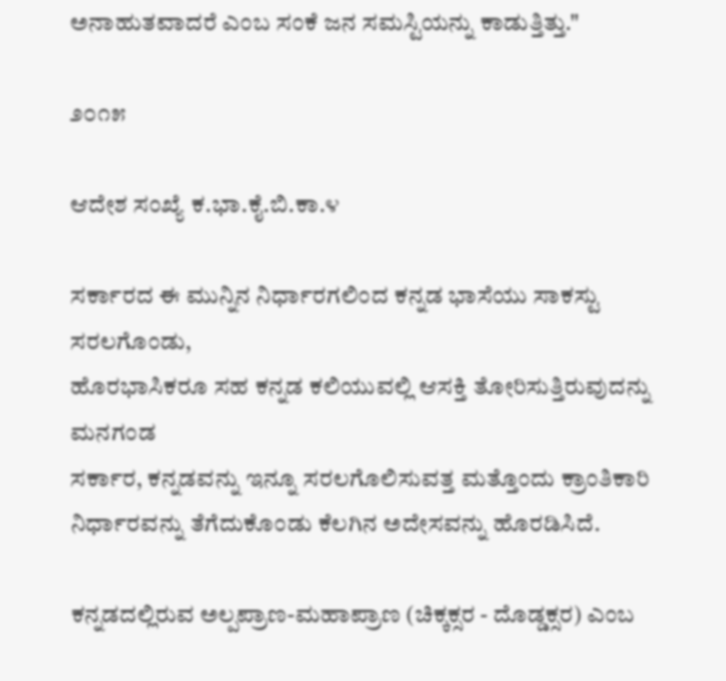ಅನಾಹುತವಾದರೆ ಎಂಬ ಸಂಕೆ ಜನ ಸಮಸ್ಟಿಯನ್ನು ಕಾಡುತ್ತಿತ್ತು."

೨೦೧೫

ಆದೇಶ ಸಂಖ್ಯೆ ಕ.ಭಾ.ಕೈ.ಬಿ.ಕಾ.೪

ಸರ್ಕಾರದ ಈ ಮುನ್ನಿನ ನಿರ್ಧಾರಗಲಿಂದ ಕನ್ನಡ ಭಾಸೆಯು ಸಾಕಸ್ಟು ಸರಲಗೊಂಡು,
ಹೊರಭಾಸಿಕರೂ ಸಹ ಕನ್ನಡ ಕಲಿಯುವಲ್ಲಿ ಆಸಕ್ತಿ ತೋರಿಸುತ್ತಿರುವುದನ್ನು ಮನಗಂಡ
ಸರ್ಕಾರ, ಕನ್ನಡವನ್ನು ಇನ್ನೂ ಸರಲಗೊಲಿಸುವತ್ತ ಮತ್ತೊಂದು ಕ್ರಾಂತಿಕಾರಿ
ನಿರ್ಧಾರವನ್ನು ತೆಗೆದುಕೊಂಡು ಕೆಲಗಿನ ಅದೇಸವನ್ನು ಹೊರಡಿಸಿದೆ.

ಕನ್ನಡದಲ್ಲಿರುವ ಅಲ್ಪಪ್ರಾಣ-ಮಹಾಪ್ರಾಣ (ಚಿಕ್ಕಕ್ಸರ - ದೊಡ್ಡಕ್ಸರ) ಎಂಬ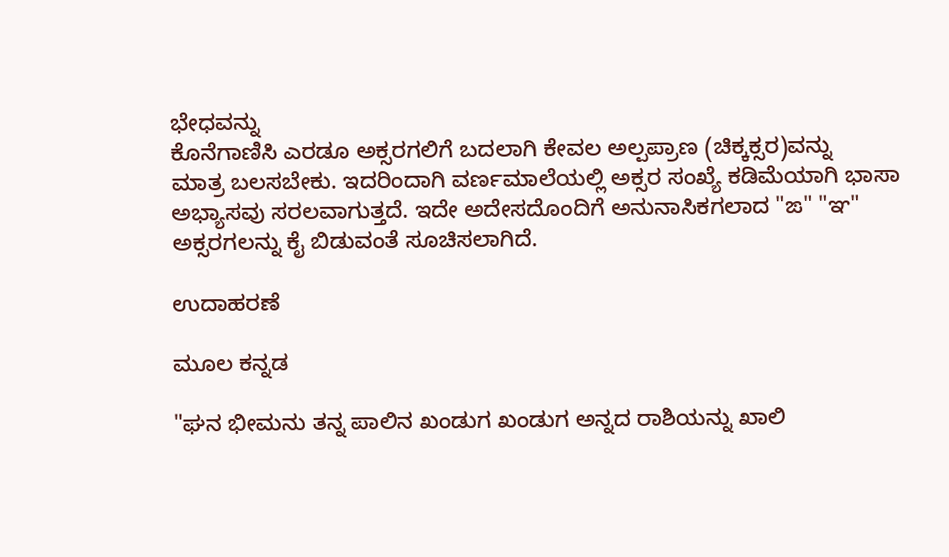ಭೇಧವನ್ನು
ಕೊನೆಗಾಣಿಸಿ ಎರಡೂ ಅಕ್ಸರಗಲಿಗೆ ಬದಲಾಗಿ ಕೇವಲ ಅಲ್ಪಪ್ರಾಣ (ಚಿಕ್ಕಕ್ಸರ)ವನ್ನು
ಮಾತ್ರ ಬಲಸಬೇಕು. ಇದರಿಂದಾಗಿ ವರ್ಣಮಾಲೆಯಲ್ಲಿ ಅಕ್ಸರ ಸಂಖ್ಯೆ ಕಡಿಮೆಯಾಗಿ ಭಾಸಾ
ಅಭ್ಯಾಸವು ಸರಲವಾಗುತ್ತದೆ. ಇದೇ ಅದೇಸದೊಂದಿಗೆ ಅನುನಾಸಿಕಗಲಾದ "ಙ" "ಞ"
ಅಕ್ಸರಗಲನ್ನು ಕೈ ಬಿಡುವಂತೆ ಸೂಚಿಸಲಾಗಿದೆ.

ಉದಾಹರಣೆ

ಮೂಲ ಕನ್ನಡ

"ಘನ ಭೀಮನು ತನ್ನ ಪಾಲಿನ ಖಂಡುಗ ಖಂಡುಗ ಅನ್ನದ ರಾಶಿಯನ್ನು ಖಾಲಿ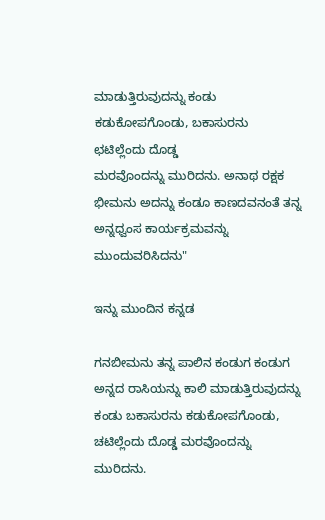ಮಾಡುತ್ತಿರುವುದನ್ನು ಕಂಡು ಕಡುಕೋಪಗೊಂಡು, ಬಕಾಸುರನು ಛಟಿಲ್ಲೆಂದು ದೊಡ್ಡ
ಮರವೊಂದನ್ನು ಮುರಿದನು. ಅನಾಥ ರಕ್ಷಕ ಭೀಮನು ಅದನ್ನು ಕಂಡೂ ಕಾಣದವನಂತೆ ತನ್ನ
ಅನ್ನಧ್ವಂಸ ಕಾರ್ಯಕ್ರಮವನ್ನು ಮುಂದುವರಿಸಿದನು"

ಇನ್ನು ಮುಂದಿನ ಕನ್ನಡ

ಗನಬೀಮನು ತನ್ನ ಪಾಲಿನ ಕಂಡುಗ ಕಂಡುಗ ಅನ್ನದ ರಾಸಿಯನ್ನು ಕಾಲಿ ಮಾಡುತ್ತಿರುವುದನ್ನು
ಕಂಡು ಬಕಾಸುರನು ಕಡುಕೋಪಗೊಂಡು, ಚಟಿಲ್ಲೆಂದು ದೊಡ್ಡ ಮರವೊಂದನ್ನು ಮುರಿದನು.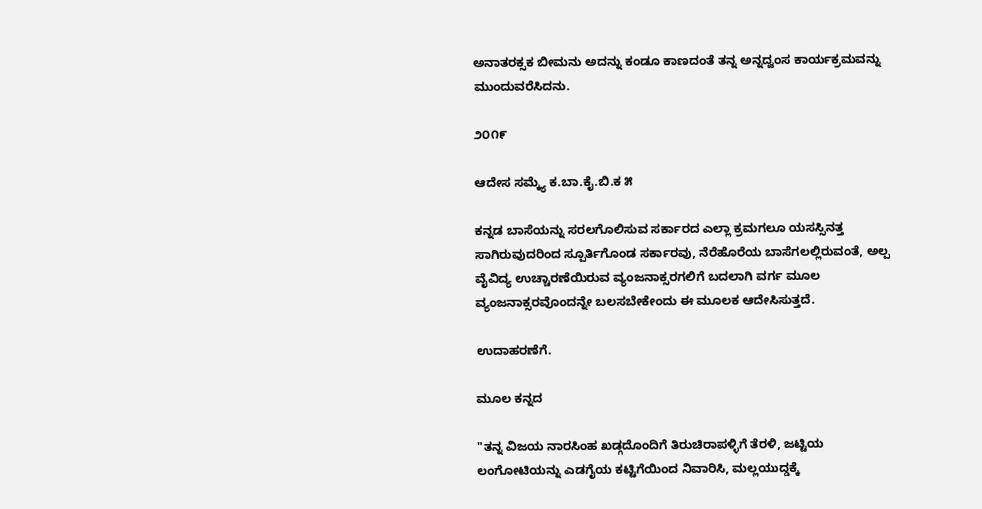ಅನಾತರಕ್ಸಕ ಬೀಮನು ಅದನ್ನು ಕಂಡೂ ಕಾಣದಂತೆ ತನ್ನ ಅನ್ನದ್ವಂಸ ಕಾರ್ಯಕ್ರಮವನ್ನು
ಮುಂದುವರೆಸಿದನು.

೨೦೧೯

ಆದೇಸ ಸಮ್ಕ್ಯೆ ಕ.ಬಾ.ಕೈ.ಬಿ.ಕ ೫

ಕನ್ನಡ ಬಾಸೆಯನ್ನು ಸರಲಗೊಲಿಸುವ ಸರ್ಕಾರದ ಎಲ್ಲಾ ಕ್ರಮಗಲೂ ಯಸಸ್ಸಿನತ್ತ
ಸಾಗಿರುವುದರಿಂದ ಸ್ಪೂರ್ತಿಗೊಂಡ ಸರ್ಕಾರವು, ನೆರೆಹೊರೆಯ ಬಾಸೆಗಲಲ್ಲಿರುವಂತೆ, ಅಲ್ಪ
ವೈವಿದ್ಯ ಉಚ್ಚಾರಣೆಯಿರುವ ವ್ಯಂಜನಾಕ್ಸರಗಲಿಗೆ ಬದಲಾಗಿ ವರ್ಗ ಮೂಲ
ವ್ಯಂಜನಾಕ್ಸರವೊಂದನ್ನೇ ಬಲಸಬೇಕೇಂದು ಈ ಮೂಲಕ ಆದೇಸಿಸುತ್ತದೆ.

ಉದಾಹರಣೆಗೆ.

ಮೂಲ ಕನ್ನದ

"ತನ್ನ ವಿಜಯ ನಾರಸಿಂಹ ಖಡ್ಗದೊಂದಿಗೆ ತಿರುಚಿರಾಪಳ್ಳಿಗೆ ತೆರಳಿ, ಜಟ್ಟಿಯ
ಲಂಗೋಟಿಯನ್ನು ಎಡಗೈಯ ಕಟ್ಟಿಗೆಯಿಂದ ನಿವಾರಿಸಿ, ಮಲ್ಲಯುದ್ಡಕ್ಕೆ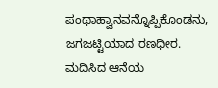ಪಂಥಾಹ್ವಾನವನ್ನೊಪ್ಪಿಕೊಂಡನು, ಜಗಜಟ್ಟಿಯಾದ ರಣಧೀರ. ಮದಿಸಿದ ಆನೆಯ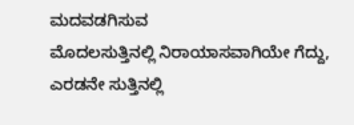ಮದವಡಗಿಸುವ
ಮೊದಲಸುತ್ತಿನಲ್ಲಿ ನಿರಾಯಾಸವಾಗಿಯೇ ಗೆದ್ದು, ಎರಡನೇ ಸುತ್ತಿನಲ್ಲಿ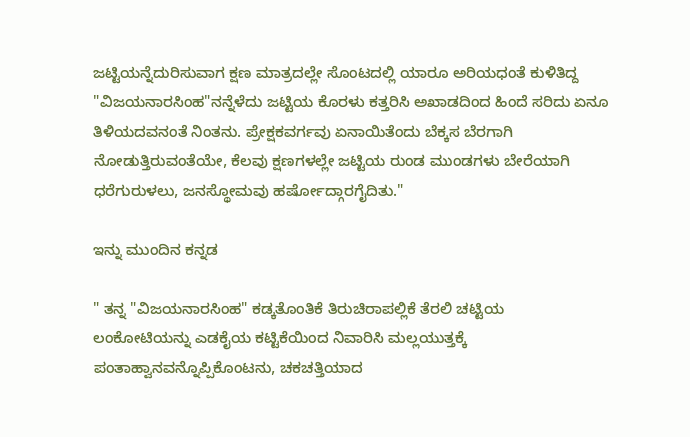ಜಟ್ಟಿಯನ್ನೆದುರಿಸುವಾಗ ಕ್ಷಣ ಮಾತ್ರದಲ್ಲೇ ಸೊಂಟದಲ್ಲಿ ಯಾರೂ ಅರಿಯಧಂತೆ ಕುಳಿತಿದ್ದ
"ವಿಜಯನಾರಸಿಂಹ"ನನ್ನೆಳೆದು ಜಟ್ಟಿಯ ಕೊರಳು ಕತ್ತರಿಸಿ ಅಖಾಡದಿಂದ ಹಿಂದೆ ಸರಿದು ಏನೂ
ತಿಳಿಯದವನಂತೆ ನಿಂತನು. ಪ್ರೇಕ್ಷಕವರ್ಗವು ಏನಾಯಿತೆಂದು ಬೆಕ್ಕಸ ಬೆರಗಾಗಿ
ನೋಡುತ್ತಿರುವಂತೆಯೇ, ಕೆಲವು ಕ್ಷಣಗಳಲ್ಲೇ ಜಟ್ಟಿಯ ರುಂಡ ಮುಂಡಗಳು ಬೇರೆಯಾಗಿ
ಧರೆಗುರುಳಲು, ಜನಸ್ಥೋಮವು ಹರ್ಷೋದ್ಗಾರಗೈದಿತು."

ಇನ್ನು ಮುಂದಿನ ಕನ್ನಡ

" ತನ್ನ "ವಿಜಯನಾರಸಿಂಹ" ಕಡ್ಕತೊಂತಿಕೆ ತಿರುಚಿರಾಪಲ್ಲಿಕೆ ತೆರಲಿ ಚಟ್ಟಿಯ
ಲಂಕೋಟಿಯನ್ನು ಎಡಕೈಯ ಕಟ್ಟಿಕೆಯಿಂದ ನಿವಾರಿಸಿ ಮಲ್ಲಯುತ್ತಕ್ಕೆ
ಪಂತಾಹ್ವಾನವನ್ನೊಪ್ಪಿಕೊಂಟನು, ಚಕಚತ್ತಿಯಾದ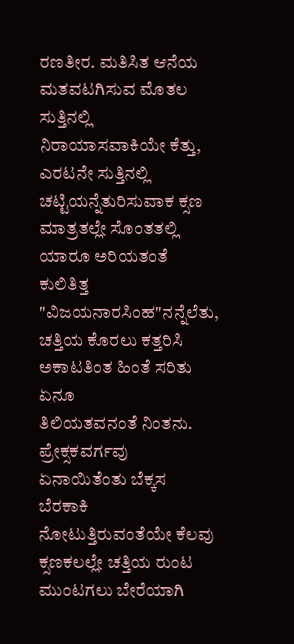ರಣತೀರ. ಮತಿಸಿತ ಆನೆಯ ಮತವಟಗಿಸುವ ಮೊತಲ
ಸುತ್ತಿನಲ್ಲಿ ನಿರಾಯಾಸವಾಕಿಯೇ ಕೆತ್ತು, ಎರಟನೇ ಸುತ್ತಿನಲ್ಲಿ
ಚಟ್ಟಿಯನ್ನೆತುರಿಸುವಾಕ ಕ್ಸಣ ಮಾತ್ರತಲ್ಲೇ ಸೊಂತತಲ್ಲಿ ಯಾರೂ ಅರಿಯತಂತೆ ಕುಲಿತಿತ್ತ
"ವಿಜಯನಾರಸಿಂಹ"ನನ್ನೆಲೆತು, ಚತ್ತಿಯ ಕೊರಲು ಕತ್ತರಿಸಿ ಅಕಾಟತಿಂತ ಹಿಂತೆ ಸರಿತು ಏನೂ
ತಿಲಿಯತವನಂತೆ ನಿಂತನು. ಪ್ರೇಕ್ಸಕವರ್ಗವು ಏನಾಯಿತೆಂತು ಬೆಕ್ಕಸ ಬೆರಕಾಕಿ
ನೋಟುತ್ತಿರುವಂತೆಯೇ ಕೆಲವು ಕ್ಸಣಕಲಲ್ಲೇ ಚತ್ತಿಯ ರುಂಟ ಮುಂಟಗಲು ಬೇರೆಯಾಗಿ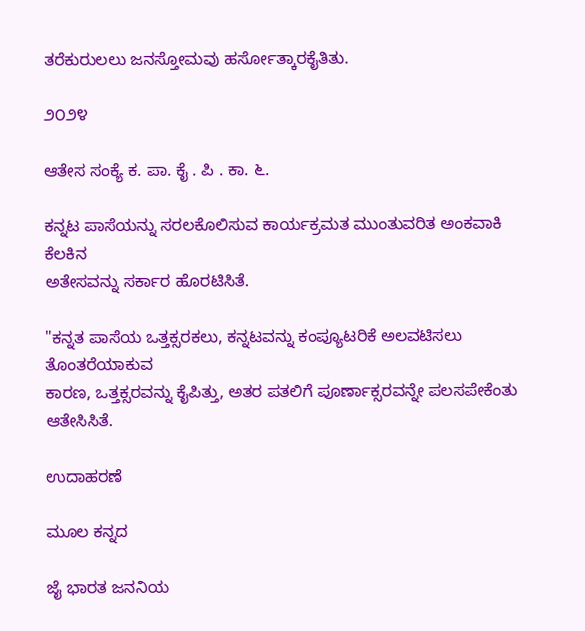ತರೆಕುರುಲಲು ಜನಸ್ತೋಮವು ಹರ್ಸೋತ್ಕಾರಕೈತಿತು.

೨೦೨೪

ಆತೇಸ ಸಂಕ್ಯೆ ಕ. ಪಾ. ಕೈ . ಪಿ . ಕಾ. ೬.

ಕನ್ನಟ ಪಾಸೆಯನ್ನು ಸರಲಕೊಲಿಸುವ ಕಾರ್ಯಕ್ರಮತ ಮುಂತುವರಿತ ಅಂಕವಾಕಿ ಕೆಲಕಿನ
ಅತೇಸವನ್ನು ಸರ್ಕಾರ ಹೊರಟಿಸಿತೆ.

"ಕನ್ನತ ಪಾಸೆಯ ಒತ್ತಕ್ಸರಕಲು, ಕನ್ನಟವನ್ನು ಕಂಪ್ಯೂಟರಿಕೆ ಅಲವಟಿಸಲು ತೊಂತರೆಯಾಕುವ
ಕಾರಣ, ಒತ್ತಕ್ಸರವನ್ನು ಕೈಪಿತ್ತು, ಅತರ ಪತಲಿಗೆ ಪೂರ್ಣಾಕ್ಸರವನ್ನೇ ಪಲಸಪೇಕೆಂತು
ಆತೇಸಿಸಿತೆ.

ಉದಾಹರಣೆ

ಮೂಲ ಕನ್ನದ

ಜೈ ಭಾರತ ಜನನಿಯ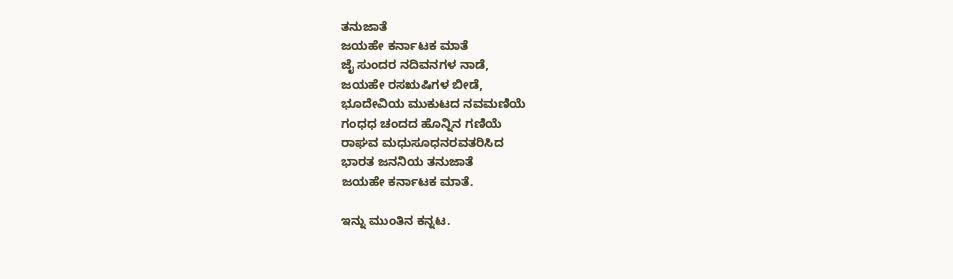ತನುಜಾತೆ
ಜಯಹೇ ಕರ್ನಾಟಕ ಮಾತೆ
ಜೈ ಸುಂದರ ನದಿವನಗಳ ನಾಡೆ,
ಜಯಹೇ ರಸಋಷಿಗಳ ಬೀಡೆ,
ಭೂದೇವಿಯ ಮುಕುಟದ ನವಮಣಿಯೆ
ಗಂಧಧ ಚಂದದ ಹೊನ್ನಿನ ಗಣಿಯೆ
ರಾಘವ ಮಧುಸೂಧನರವತರಿಸಿದ
ಭಾರತ ಜನನಿಯ ತನುಜಾತೆ
ಜಯಹೇ ಕರ್ನಾಟಕ ಮಾತೆ.

ಇನ್ನು ಮುಂತಿನ ಕನ್ನಟ.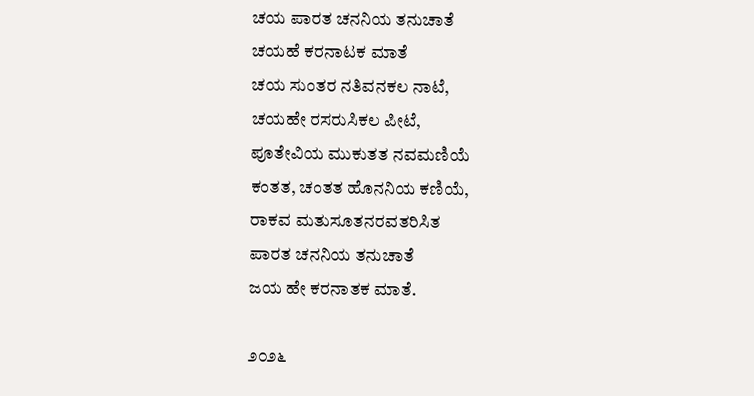ಚಯ ಪಾರತ ಚನನಿಯ ತನುಚಾತೆ
ಚಯಹೆ ಕರನಾಟಕ ಮಾತೆ
ಚಯ ಸುಂತರ ನತಿವನಕಲ ನಾಟೆ,
ಚಯಹೇ ರಸರುಸಿಕಲ ಪೀಟೆ,
ಪೂತೇವಿಯ ಮುಕುತತ ನವಮಣಿಯೆ
ಕಂತತ, ಚಂತತ ಹೊನನಿಯ ಕಣಿಯೆ,
ರಾಕವ ಮತುಸೂತನರವತರಿಸಿತ
ಪಾರತ ಚನನಿಯ ತನುಚಾತೆ
ಜಯ ಹೇ ಕರನಾತಕ ಮಾತೆ.

೨೦೨೬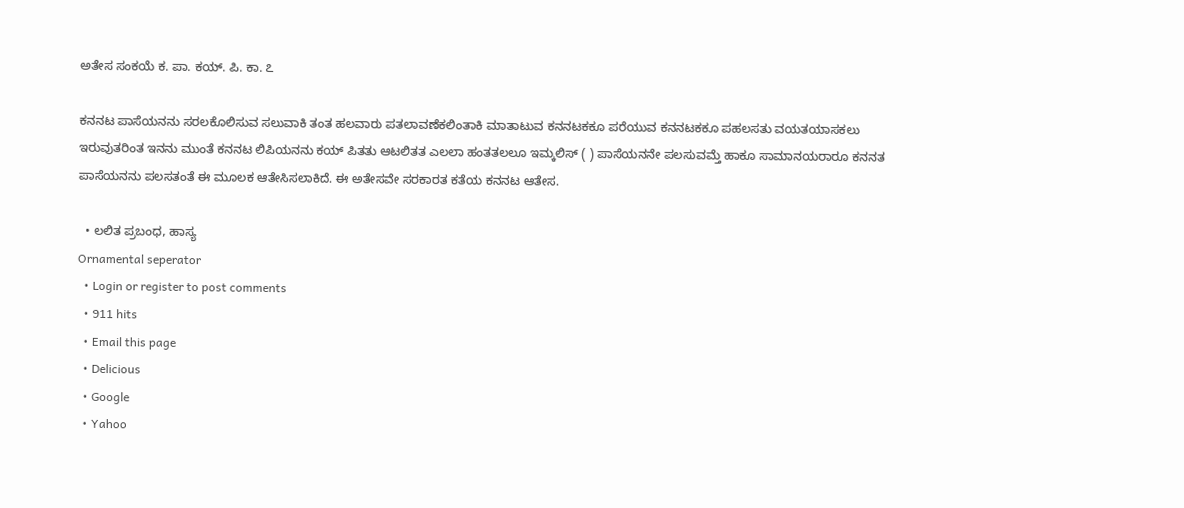ಅತೇಸ ಸಂಕಯೆ ಕ. ಪಾ. ಕಯ್. ಪಿ. ಕಾ. ೭

ಕನನಟ ಪಾಸೆಯನನು ಸರಲಕೊಲಿಸುವ ಸಲುವಾಕಿ ತಂತ ಹಲವಾರು ಪತಲಾವಣೆಕಲಿಂತಾಕಿ ಮಾತಾಟುವ ಕನನಟಕಕೂ ಪರೆಯುವ ಕನನಟಕಕೂ ಪಹಲಸತು ವಯತಯಾಸಕಲು ಇರುವುತರಿಂತ ಇನನು ಮುಂತೆ ಕನನಟ ಲಿಪಿಯನನು ಕಯ್ ಪಿತತು ಆಟಲಿತತ ಎಲಲಾ ಹಂತತಲಲೂ ಇಮ್ಕಲಿಸ್ ( ) ಪಾಸೆಯನನೇ ಪಲಸುವಮ್ತೆ ಹಾಕೂ ಸಾಮಾನಯರಾರೂ ಕನನತ ಪಾಸೆಯನನು ಪಲಸತಂತೆ ಈ ಮೂಲಕ ಆತೇಸಿಸಲಾಕಿದೆ. ಈ ಅತೇಸವೇ ಸರಕಾರತ ಕತೆಯ ಕನನಟ ಆತೇಸ.

  • ಲಲಿತ ಪ್ರಬಂಧ, ಹಾಸ್ಯ
Ornamental seperator
  • Login or register to post comments
  • 911 hits
  • Email this page
  • Delicious
  • Google
  • Yahoo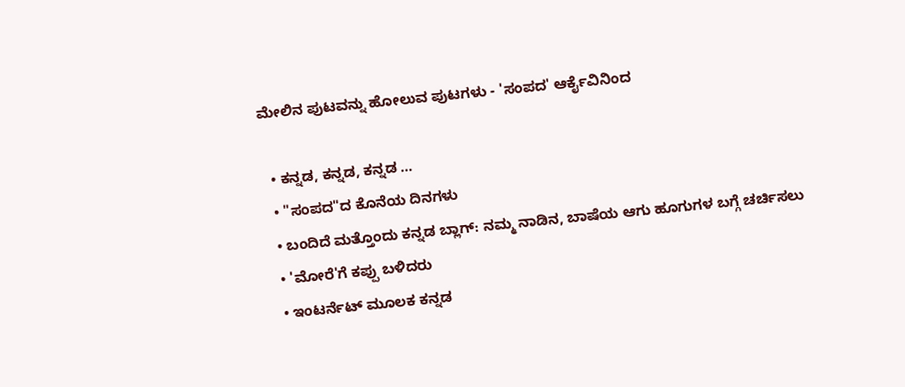ಮೇಲಿನ ಪುಟವನ್ನು ಹೋಲುವ ಪುಟಗಳು - 'ಸಂಪದ' ಆರ್ಕೈವಿನಿಂದ

  • ಕನ್ನಡ, ಕನ್ನಡ, ಕನ್ನಡ ...
  • "ಸಂಪದ"ದ ಕೊನೆಯ ದಿನಗಳು
  • ಬಂದಿದೆ ಮತ್ತೊಂದು ಕನ್ನಡ ಬ್ಲಾಗ್: ನಮ್ಮ ನಾಡಿನ, ಬಾಷೆಯ ಆಗು ಹೂಗುಗಳ ಬಗ್ಗೆ ಚರ್ಚಿಸಲು
  • 'ಮೋರೆ'ಗೆ ಕಪ್ಪು ಬಳಿದರು
  • ಇಂಟರ್ನೆಟ್ ಮೂಲಕ ಕನ್ನಡ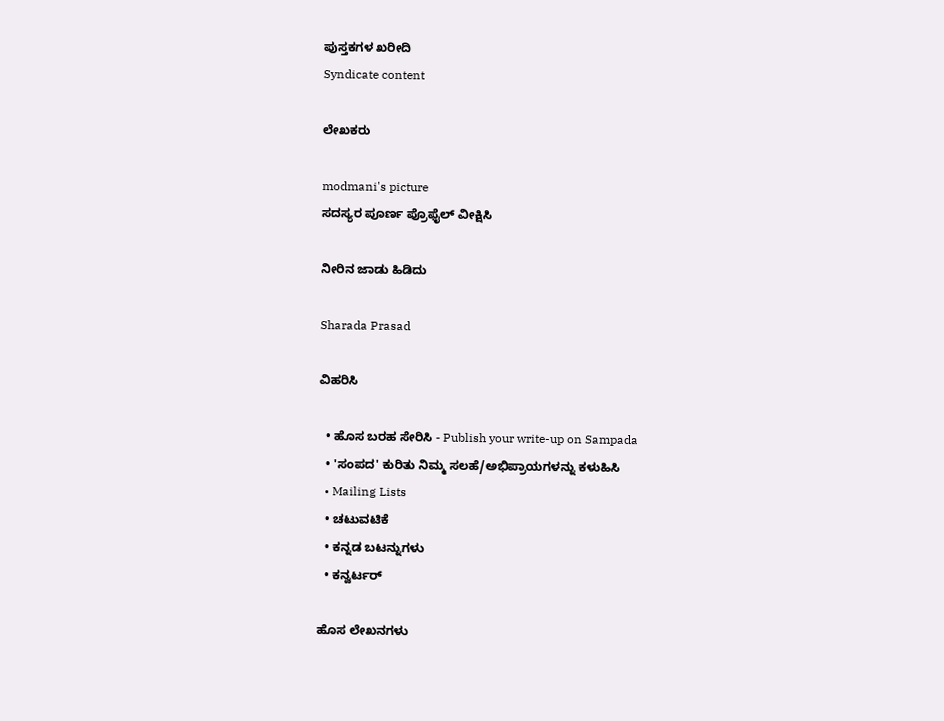ಪುಸ್ತಕಗಳ ಖರೀದಿ
Syndicate content

ಲೇಖಕರು

modmani's picture
ಸದಸ್ಯರ ಪೂರ್ಣ ಪ್ರೊಫೈಲ್ ವೀಕ್ಷಿಸಿ

ನೀರಿನ ಜಾಡು ಹಿಡಿದು

Sharada Prasad

ವಿಹರಿಸಿ

  • ಹೊಸ ಬರಹ ಸೇರಿಸಿ - Publish your write-up on Sampada
  • 'ಸಂಪದ' ಕುರಿತು ನಿಮ್ಮ ಸಲಹೆ/ಅಭಿಪ್ರಾಯಗಳನ್ನು ಕಳುಹಿಸಿ
  • Mailing Lists
  • ಚಟುವಟಿಕೆ
  • ಕನ್ನಡ ಬಟನ್ನುಗಳು
  • ಕನ್ವರ್ಟರ್

ಹೊಸ ಲೇಖನಗಳು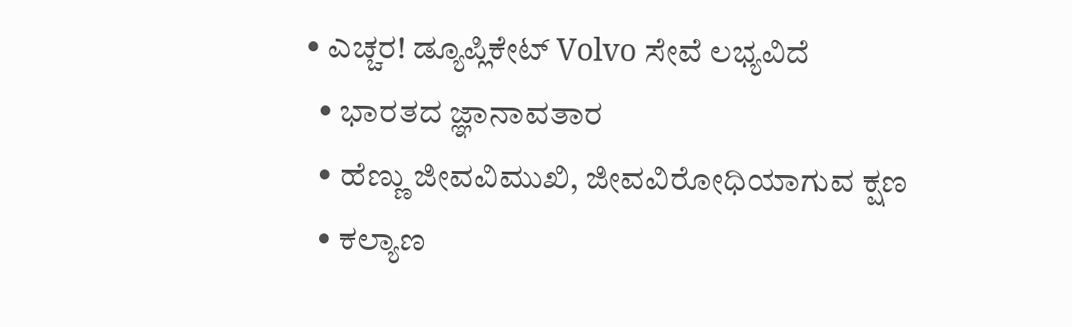• ಎಚ್ಚರ! ಡ್ಯೂಪ್ಲಿಕೇಟ್ Volvo ಸೇವೆ ಲಭ್ಯವಿದೆ
  • ಭಾರತದ ಜ್ಞಾನಾವತಾರ
  • ಹೆಣ್ಣು ಜೀವವಿಮುಖಿ, ಜೀವವಿರೋಧಿಯಾಗುವ ಕ್ಷಣ
  • ಕಲ್ಯಾಣ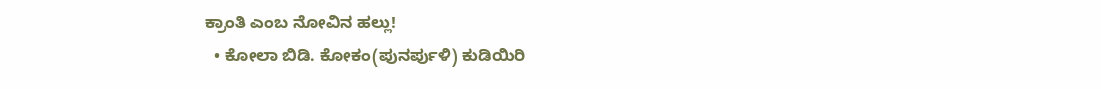ಕ್ರಾಂತಿ ಎಂಬ ನೋವಿನ ಹಲ್ಲು!
  • ಕೋಲಾ ಬಿಡಿ. ಕೋಕಂ(ಪುನರ್ಪುಳಿ) ಕುಡಿಯಿರಿ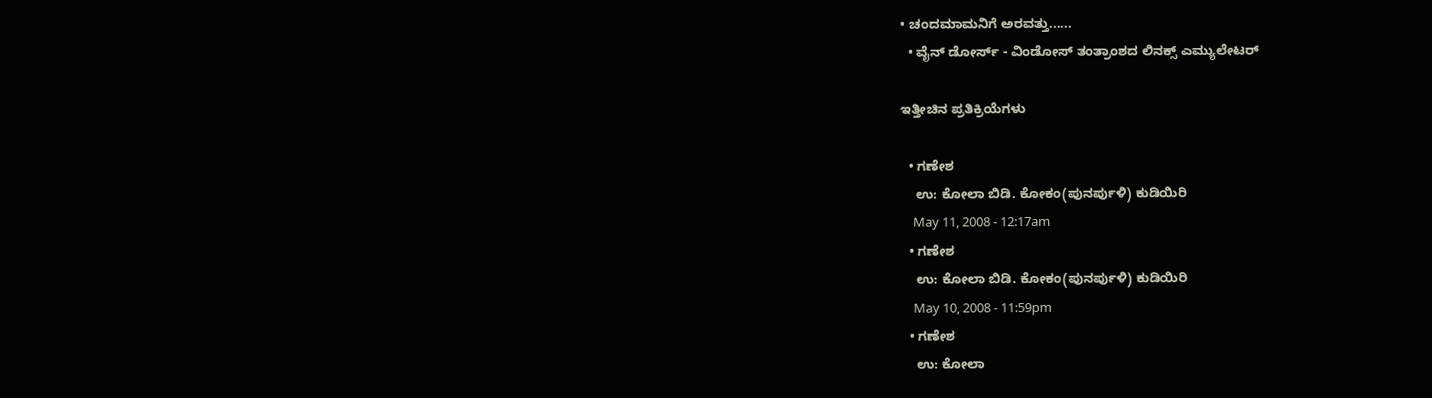• ಚಂದಮಾಮನಿಗೆ ಅರವತ್ತು......
  • ವೈನ್ ಡೋರ್ಸ್ - ವಿಂಡೋಸ್ ತಂತ್ರಾಂಶದ ಲಿನಕ್ಸ್ ಎಮ್ಯುಲೇಟರ್

ಇತ್ತೀಚಿನ ಪ್ರತಿಕ್ರಿಯೆಗಳು

  • ಗಣೇಶ
    ಉ: ಕೋಲಾ ಬಿಡಿ. ಕೋಕಂ(ಪುನರ್ಪುಳಿ) ಕುಡಿಯಿರಿ
    May 11, 2008 - 12:17am
  • ಗಣೇಶ
    ಉ: ಕೋಲಾ ಬಿಡಿ. ಕೋಕಂ(ಪುನರ್ಪುಳಿ) ಕುಡಿಯಿರಿ
    May 10, 2008 - 11:59pm
  • ಗಣೇಶ
    ಉ: ಕೋಲಾ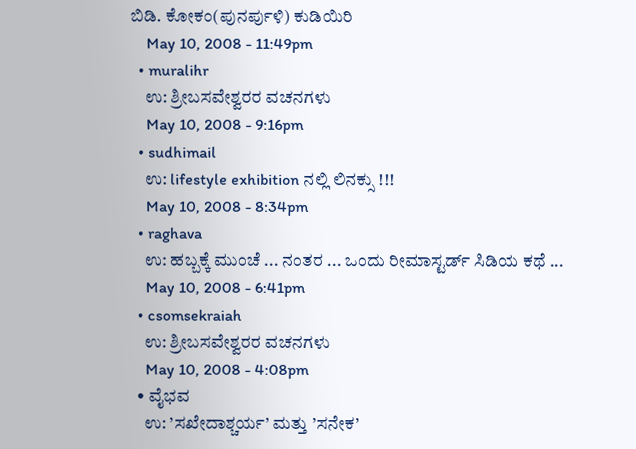ಬಿಡಿ. ಕೋಕಂ(ಪುನರ್ಪುಳಿ) ಕುಡಿಯಿರಿ
    May 10, 2008 - 11:49pm
  • muralihr
    ಉ: ಶ್ರೀಬಸವೇಶ್ವರರ ವಚನಗಳು
    May 10, 2008 - 9:16pm
  • sudhimail
    ಉ: lifestyle exhibition ನಲ್ಲಿ ಲಿನಕ್ಸು !!!
    May 10, 2008 - 8:34pm
  • raghava
    ಉ: ಹಬ್ಬಕ್ಕೆ ಮುಂಚೆ ... ನಂತರ ... ಒಂದು ರೀಮಾಸ್ಟರ್ಡ್ ಸಿಡಿಯ ಕಥೆ ...
    May 10, 2008 - 6:41pm
  • csomsekraiah
    ಉ: ಶ್ರೀಬಸವೇಶ್ವರರ ವಚನಗಳು
    May 10, 2008 - 4:08pm
  • ವೈಭವ
    ಉ: ’ಸಖೇದಾಶ್ಚರ್ಯ’ ಮತ್ತು ’ಸನೇಕ’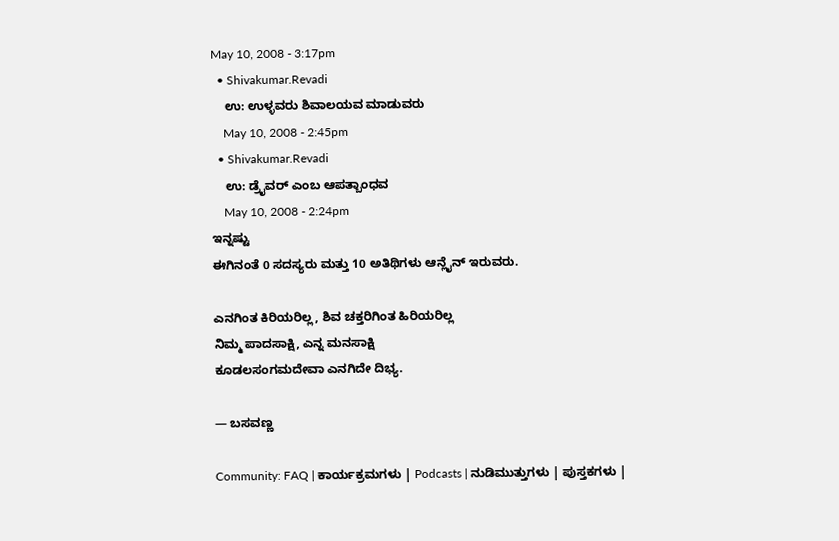May 10, 2008 - 3:17pm
  • Shivakumar.Revadi
    ಉ: ಉಳ್ಳವರು ಶಿವಾಲಯವ ಮಾಡುವರು
    May 10, 2008 - 2:45pm
  • Shivakumar.Revadi
    ಉ: ಡ್ರೈವರ್‌ ಎಂಬ ಆಪತ್ಬಾಂಧವ
    May 10, 2008 - 2:24pm
ಇನ್ನಷ್ಟು
ಈಗಿನಂತೆ 0 ಸದಸ್ಯರು ಮತ್ತು 10 ಅತಿಥಿಗಳು ಆನ್ಲೈನ್ ಇರುವರು.

ಎನಗಿಂತ ಕಿರಿಯರಿಲ್ಲ, ಶಿವ ಚಕ್ತರಿಗಿಂತ ಹಿರಿಯರಿಲ್ಲ
ನಿಮ್ಮ ಪಾದಸಾಕ್ಷಿ, ಎನ್ನ ಮನಸಾಕ್ಷಿ
ಕೂಡಲಸಂಗಮದೇವಾ ಎನಗಿದೇ ದಿಭ್ಯ.

— ಬಸವಣ್ಣ

Community: FAQ | ಕಾರ್ಯಕ್ರಮಗಳು | Podcasts | ನುಡಿಮುತ್ತುಗಳು | ಪುಸ್ತಕಗಳು |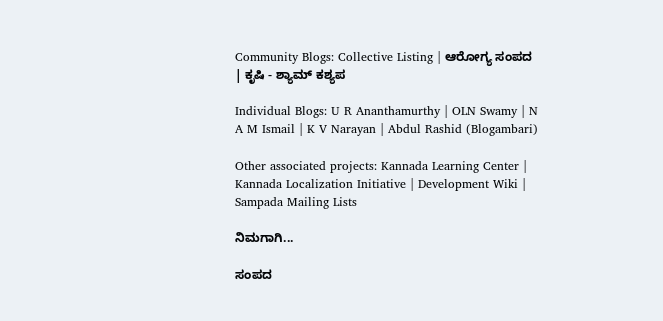Community Blogs: Collective Listing | ಆರೋಗ್ಯ ಸಂಪದ | ಕೃಷಿ - ಶ್ಯಾಮ್ ಕಶ್ಯಪ

Individual Blogs: U R Ananthamurthy | OLN Swamy | N A M Ismail | K V Narayan | Abdul Rashid (Blogambari)

Other associated projects: Kannada Learning Center | Kannada Localization Initiative | Development Wiki | Sampada Mailing Lists

ನಿಮಗಾಗಿ...

ಸಂಪದ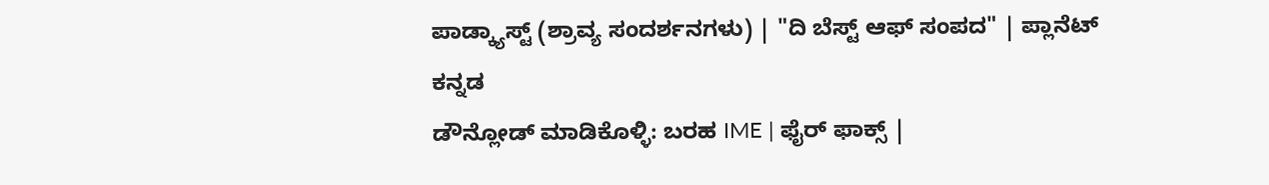ಪಾಡ್ಕ್ಯಾಸ್ಟ್ (ಶ್ರಾವ್ಯ ಸಂದರ್ಶನಗಳು) | "ದಿ ಬೆಸ್ಟ್ ಆಫ್ ಸಂಪದ" | ಪ್ಲಾನೆಟ್ ಕನ್ನಡ
ಡೌನ್ಲೋಡ್ ಮಾಡಿಕೊಳ್ಳಿ: ಬರಹ IME | ಫೈರ್ ಫಾಕ್ಸ್ |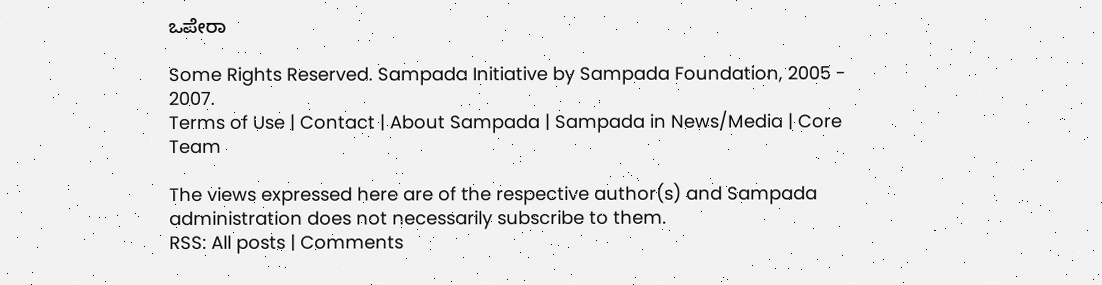ಒಪೇರಾ

Some Rights Reserved. Sampada Initiative by Sampada Foundation, 2005 - 2007.
Terms of Use | Contact | About Sampada | Sampada in News/Media | Core Team

The views expressed here are of the respective author(s) and Sampada administration does not necessarily subscribe to them.
RSS: All posts | Comments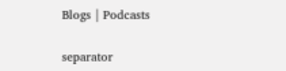Blogs | Podcasts

separator